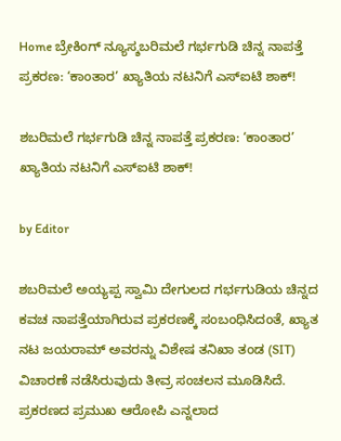Home ಬ್ರೇಕಿಂಗ್ ನ್ಯೂಸ್ಶಬರಿಮಲೆ ಗರ್ಭಗುಡಿ ಚಿನ್ನ ನಾಪತ್ತೆ ಪ್ರಕರಣ: ‘ಕಾಂತಾರ’ ಖ್ಯಾತಿಯ ನಟನಿಗೆ ಎಸ್‌ಐಟಿ ಶಾಕ್!

ಶಬರಿಮಲೆ ಗರ್ಭಗುಡಿ ಚಿನ್ನ ನಾಪತ್ತೆ ಪ್ರಕರಣ: ‘ಕಾಂತಾರ’ ಖ್ಯಾತಿಯ ನಟನಿಗೆ ಎಸ್‌ಐಟಿ ಶಾಕ್!

by Editor

ಶಬರಿಮಲೆ ಅಯ್ಯಪ್ಪ ಸ್ವಾಮಿ ದೇಗುಲದ ಗರ್ಭಗುಡಿಯ ಚಿನ್ನದ ಕವಚ ನಾಪತ್ತೆಯಾಗಿರುವ ಪ್ರಕರಣಕ್ಕೆ ಸಂಬಂಧಿಸಿದಂತೆ, ಖ್ಯಾತ ನಟ ಜಯರಾಮ್ ಅವರನ್ನು ವಿಶೇಷ ತನಿಖಾ ತಂಡ (SIT) ವಿಚಾರಣೆ ನಡೆಸಿರುವುದು ತೀವ್ರ ಸಂಚಲನ ಮೂಡಿಸಿದೆ. ಪ್ರಕರಣದ ಪ್ರಮುಖ ಆರೋಪಿ ಎನ್ನಲಾದ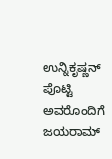ಉನ್ನಿಕೃಷ್ಣನ್ ಪೊಟ್ಟಿ ಅವರೊಂದಿಗೆ ಜಯರಾಮ್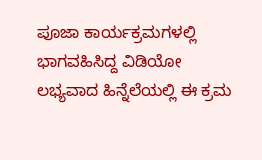ಪೂಜಾ ಕಾರ್ಯಕ್ರಮಗಳಲ್ಲಿ ಭಾಗವಹಿಸಿದ್ದ ವಿಡಿಯೋ ಲಭ್ಯವಾದ ಹಿನ್ನೆಲೆಯಲ್ಲಿ ಈ ಕ್ರಮ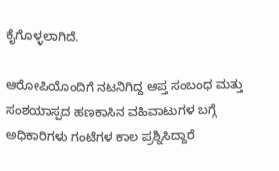ಕೈಗೊಳ್ಳಲಾಗಿದೆ.

ಆರೋಪಿಯೊಂದಿಗೆ ನಟನಿಗಿದ್ದ ಆಪ್ತ ಸಂಬಂಧ ಮತ್ತು ಸಂಶಯಾಸ್ಪದ ಹಣಕಾಸಿನ ವಹಿವಾಟುಗಳ ಬಗ್ಗೆ ಅಧಿಕಾರಿಗಳು ಗಂಟೆಗಳ ಕಾಲ ಪ್ರಶ್ನಿಸಿದ್ದಾರೆ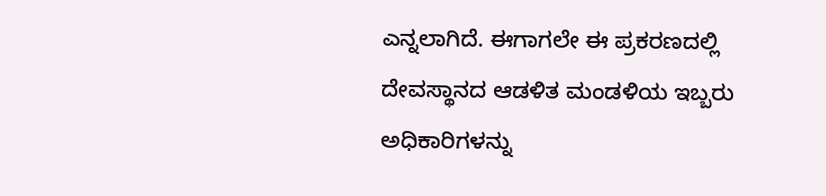ಎನ್ನಲಾಗಿದೆ. ಈಗಾಗಲೇ ಈ ಪ್ರಕರಣದಲ್ಲಿ ದೇವಸ್ಥಾನದ ಆಡಳಿತ ಮಂಡಳಿಯ ಇಬ್ಬರು ಅಧಿಕಾರಿಗಳನ್ನು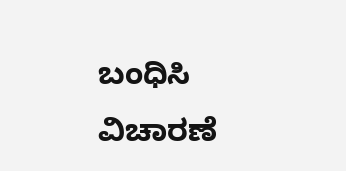ಬಂಧಿಸಿ ವಿಚಾರಣೆ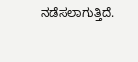ನಡೆಸಲಾಗುತ್ತಿದೆ.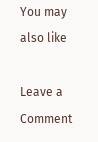You may also like

Leave a Comment